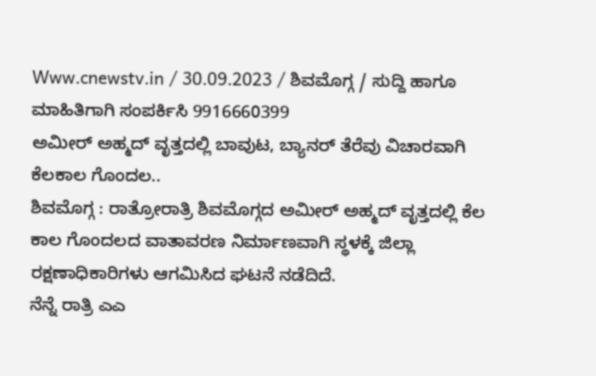Www.cnewstv.in / 30.09.2023 / ಶಿವಮೊಗ್ಗ / ಸುದ್ದಿ ಹಾಗೂ ಮಾಹಿತಿಗಾಗಿ ಸಂಪರ್ಕಿಸಿ 9916660399
ಅಮೀರ್ ಅಹ್ಮದ್ ವೃತ್ತದಲ್ಲಿ ಬಾವುಟ, ಬ್ಯಾನರ್ ತೆರೆವು ವಿಚಾರವಾಗಿ ಕೆಲಕಾಲ ಗೊಂದಲ..
ಶಿವಮೊಗ್ಗ : ರಾತ್ರೋರಾತ್ರಿ ಶಿವಮೊಗ್ಗದ ಅಮೀರ್ ಅಹ್ಮದ್ ವೃತ್ತದಲ್ಲಿ ಕೆಲ ಕಾಲ ಗೊಂದಲದ ವಾತಾವರಣ ನಿರ್ಮಾಣವಾಗಿ ಸ್ಥಳಕ್ಕೆ ಜಿಲ್ಲಾ ರಕ್ಷಣಾಧಿಕಾರಿಗಳು ಆಗಮಿಸಿದ ಘಟನೆ ನಡೆದಿದೆ.
ನೆನ್ನೆ ರಾತ್ರಿ ಎಎ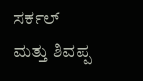ಸರ್ಕಲ್ ಮತ್ತು ಶಿವಪ್ಪ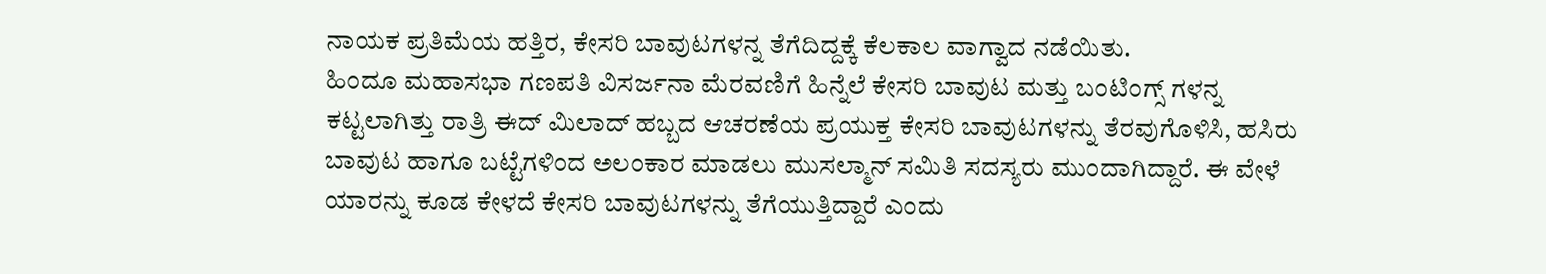ನಾಯಕ ಪ್ರತಿಮೆಯ ಹತ್ತಿರ, ಕೇಸರಿ ಬಾವುಟಗಳನ್ನ ತೆಗೆದಿದ್ದಕ್ಕೆ ಕೆಲಕಾಲ ವಾಗ್ವಾದ ನಡೆಯಿತು.
ಹಿಂದೂ ಮಹಾಸಭಾ ಗಣಪತಿ ವಿಸರ್ಜನಾ ಮೆರವಣಿಗೆ ಹಿನ್ನೆಲೆ ಕೇಸರಿ ಬಾವುಟ ಮತ್ತು ಬಂಟಿಂಗ್ಸ್ ಗಳನ್ನ ಕಟ್ಟಲಾಗಿತ್ತು ರಾತ್ರಿ ಈದ್ ಮಿಲಾದ್ ಹಬ್ಬದ ಆಚರಣೆಯ ಪ್ರಯುಕ್ತ ಕೇಸರಿ ಬಾವುಟಗಳನ್ನು ತೆರವುಗೊಳಿಸಿ, ಹಸಿರು ಬಾವುಟ ಹಾಗೂ ಬಟ್ಟೆಗಳಿಂದ ಅಲಂಕಾರ ಮಾಡಲು ಮುಸಲ್ಮಾನ್ ಸಮಿತಿ ಸದಸ್ಯರು ಮುಂದಾಗಿದ್ದಾರೆ. ಈ ವೇಳೆ ಯಾರನ್ನು ಕೂಡ ಕೇಳದೆ ಕೇಸರಿ ಬಾವುಟಗಳನ್ನು ತೆಗೆಯುತ್ತಿದ್ದಾರೆ ಎಂದು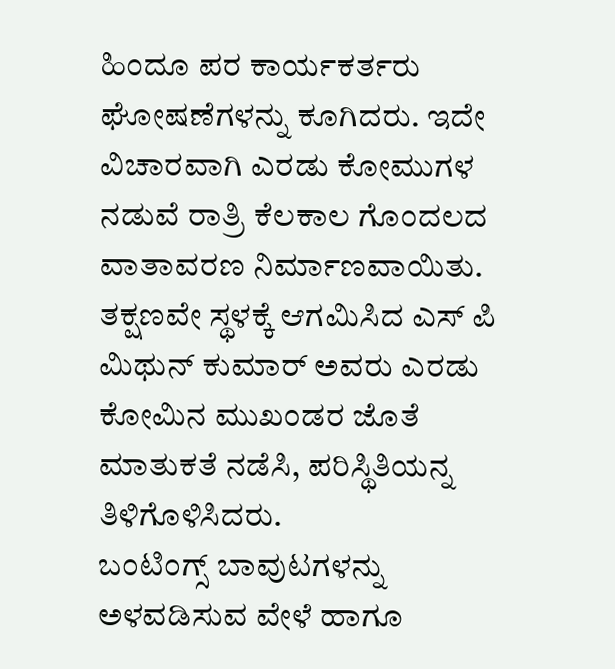ಹಿಂದೂ ಪರ ಕಾರ್ಯಕರ್ತರು ಘೋಷಣೆಗಳನ್ನು ಕೂಗಿದರು. ಇದೇ ವಿಚಾರವಾಗಿ ಎರಡು ಕೋಮುಗಳ ನಡುವೆ ರಾತ್ರಿ ಕೆಲಕಾಲ ಗೊಂದಲದ ವಾತಾವರಣ ನಿರ್ಮಾಣವಾಯಿತು. ತಕ್ಷಣವೇ ಸ್ಥಳಕ್ಕೆ ಆಗಮಿಸಿದ ಎಸ್ ಪಿ ಮಿಥುನ್ ಕುಮಾರ್ ಅವರು ಎರಡು ಕೋಮಿನ ಮುಖಂಡರ ಜೊತೆ ಮಾತುಕತೆ ನಡೆಸಿ, ಪರಿಸ್ಥಿತಿಯನ್ನ ತಿಳಿಗೊಳಿಸಿದರು.
ಬಂಟಿಂಗ್ಸ್ ಬಾವುಟಗಳನ್ನು ಅಳವಡಿಸುವ ವೇಳೆ ಹಾಗೂ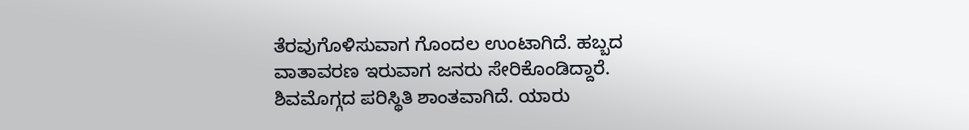ತೆರವುಗೊಳಿಸುವಾಗ ಗೊಂದಲ ಉಂಟಾಗಿದೆ. ಹಬ್ಬದ ವಾತಾವರಣ ಇರುವಾಗ ಜನರು ಸೇರಿಕೊಂಡಿದ್ದಾರೆ. ಶಿವಮೊಗ್ಗದ ಪರಿಸ್ಥಿತಿ ಶಾಂತವಾಗಿದೆ. ಯಾರು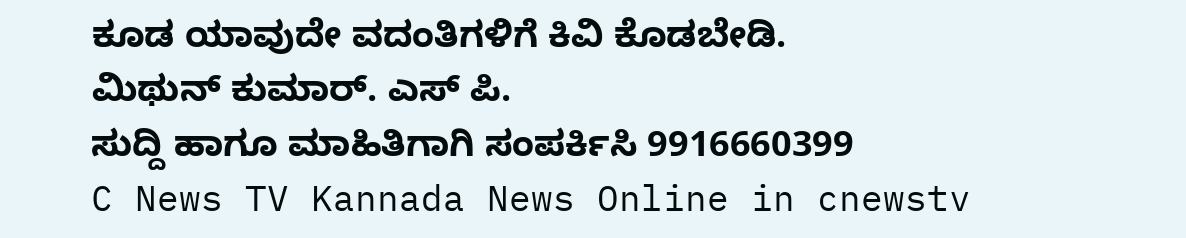ಕೂಡ ಯಾವುದೇ ವದಂತಿಗಳಿಗೆ ಕಿವಿ ಕೊಡಬೇಡಿ.
ಮಿಥುನ್ ಕುಮಾರ್. ಎಸ್ ಪಿ.
ಸುದ್ದಿ ಹಾಗೂ ಮಾಹಿತಿಗಾಗಿ ಸಂಪರ್ಕಿಸಿ 9916660399
C News TV Kannada News Online in cnewstv